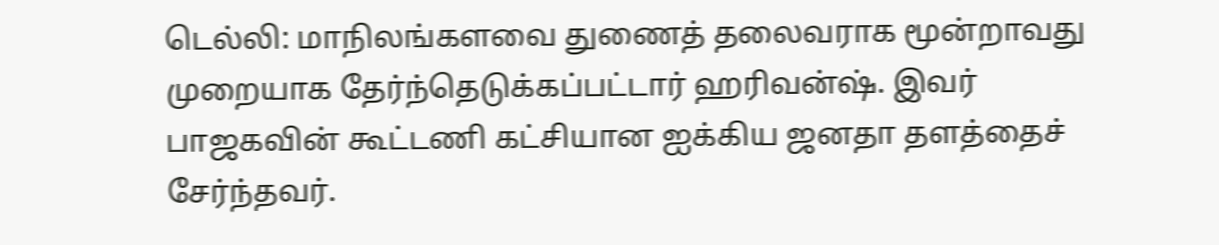டெல்லி: மாநிலங்களவை துணைத் தலைவராக மூன்றாவது முறையாக தேர்ந்தெடுக்கப்பட்டார் ஹரிவன்ஷ். இவர் பாஜகவின் கூட்டணி கட்சியான ஐக்கிய ஜனதா தளத்தைச் சேர்ந்தவர்.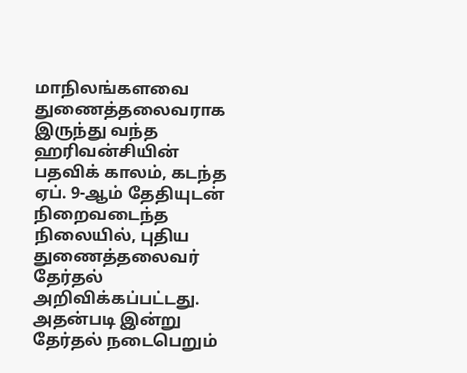மாநிலங்களவை துணைத்தலைவராக இருந்து வந்த ஹரிவன்சியின் பதவிக் காலம், கடந்த ஏப். 9-ஆம் தேதியுடன் நிறைவடைந்த நிலையில், புதிய துணைத்தலைவர் தேர்தல் அறிவிக்கப்பட்டது. அதன்படி இன்று தேர்தல் நடைபெறும்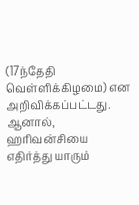(17ந்தேதி வெள்ளிக்கிழமை) என அறிவிக்கப்பட்டது. ஆனால், ஹரிவன்சியை எதிர்த்து யாரும்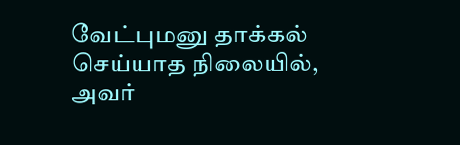வேட்புமனு தாக்கல் செய்யாத நிலையில், அவர்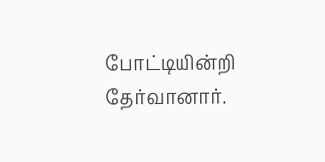போட்டியின்றி தேர்வானார்.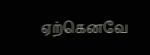ஏற்கெனவே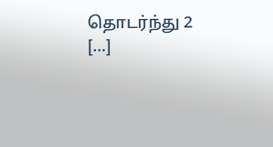தொடர்ந்து 2 […]